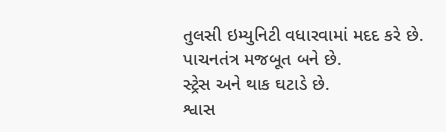તુલસી ઇમ્યુનિટી વધારવામાં મદદ કરે છે.
પાચનતંત્ર મજબૂત બને છે.
સ્ટ્રેસ અને થાક ઘટાડે છે.
શ્વાસ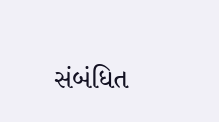સંબંધિત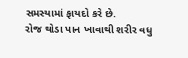સમસ્યામાં ફાયદો કરે છે.
રોજ થોડા પાન ખાવાથી શરીર વધુ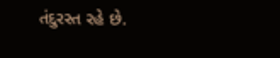તંદુરસ્ત રહે છે.